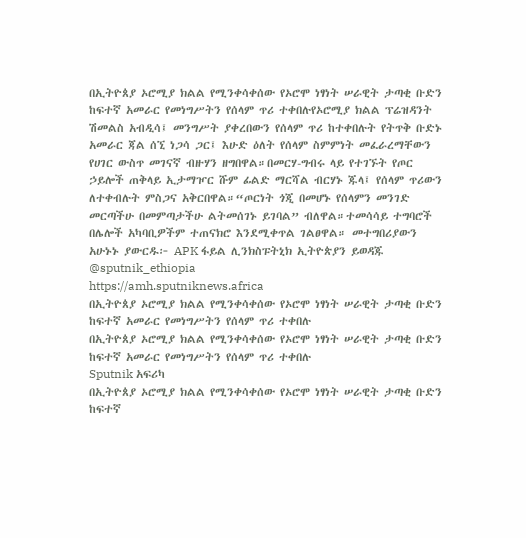በኢትዮጰያ ኦሮሚያ ክልል የሚንቀሳቀሰው የኦሮሞ ነፃነት ሠራዊት ታጣቂ ቡድን ከፍተኛ አመራር የመነግሥትን የሰላም ጥሪ ተቀበሉየኦሮሚያ ክልል ፕሬዝዳንት ሽመልስ አብዲሳ፤ መንግሥት ያቀረበውን የሰላም ጥሪ ከተቀበሉት የትጥቅ ቡድኑ አመራር ጃል ሰኚ ነጋሳ ጋር፤ እሁድ ዕለት የሰላም ስምምነት መፈራረማቸውን የሀገር ውስጥ መገናኛ ብዙሃን ዘግበዋል።በመርሃ-ግብሩ ላይ የተገኙት የጦር ኃይሎች ጠቅላይ ኢታማዦር ሹም ፊልድ ማርሻል ብርሃኑ ጁላ፤ የሰላም ጥሪውን ለተቀብሉት ምስጋና አቅርበዋል።“ጦርነት ጎጂ በመሆኑ የሰላምን መንገድ መርጣችሁ በመምጣታችሁ ልትመሰገኑ ይገባል” ብለዋል።ተመሳሳይ ተግባሮች በሌሎች አካባቢዎችም ተጠናክሮ እንደሚቀጥል ገልፀዋል። መተግበሪያውን አሁኑኑ ያውርዱ፦ APK ፋይል ሊንክስፑትኒክ ኢትዮጵያን ይወዳጁ @sputnik_ethiopia
https://amh.sputniknews.africa
በኢትዮጰያ ኦሮሚያ ክልል የሚንቀሳቀሰው የኦሮሞ ነፃነት ሠራዊት ታጣቂ ቡድን ከፍተኛ አመራር የመነግሥትን የሰላም ጥሪ ተቀበሉ
በኢትዮጰያ ኦሮሚያ ክልል የሚንቀሳቀሰው የኦሮሞ ነፃነት ሠራዊት ታጣቂ ቡድን ከፍተኛ አመራር የመነግሥትን የሰላም ጥሪ ተቀበሉ
Sputnik አፍሪካ
በኢትዮጰያ ኦሮሚያ ክልል የሚንቀሳቀሰው የኦሮሞ ነፃነት ሠራዊት ታጣቂ ቡድን ከፍተኛ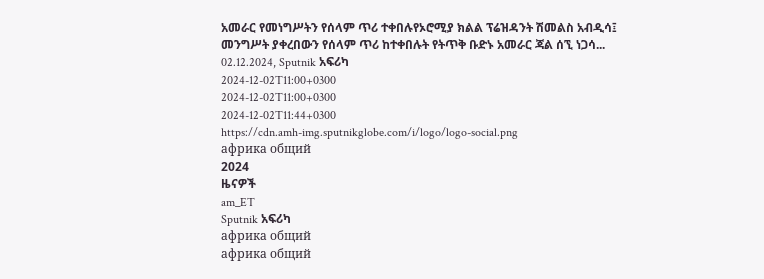አመራር የመነግሥትን የሰላም ጥሪ ተቀበሉየኦሮሚያ ክልል ፕሬዝዳንት ሽመልስ አብዲሳ፤ መንግሥት ያቀረበውን የሰላም ጥሪ ከተቀበሉት የትጥቅ ቡድኑ አመራር ጃል ሰኚ ነጋሳ... 02.12.2024, Sputnik አፍሪካ
2024-12-02T11:00+0300
2024-12-02T11:00+0300
2024-12-02T11:44+0300
https://cdn.amh-img.sputnikglobe.com/i/logo/logo-social.png
африка общий
2024
ዜናዎች
am_ET
Sputnik አፍሪካ
африка общий
африка общий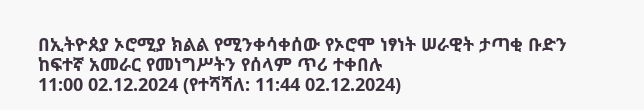በኢትዮጰያ ኦሮሚያ ክልል የሚንቀሳቀሰው የኦሮሞ ነፃነት ሠራዊት ታጣቂ ቡድን ከፍተኛ አመራር የመነግሥትን የሰላም ጥሪ ተቀበሉ
11:00 02.12.2024 (የተሻሻለ: 11:44 02.12.2024)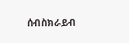ሰብስክራይብ